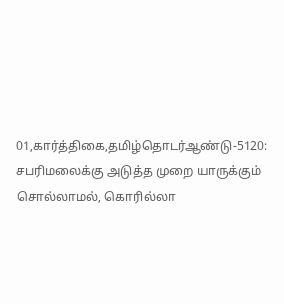01,கார்த்திகை,தமிழ்தொடர்ஆண்டு-5120: சபரிமலைக்கு அடுத்த முறை யாருக்கும் சொல்லாமல், கொரில்லா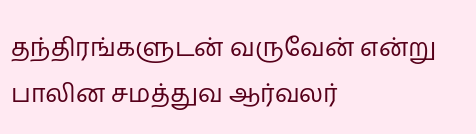தந்திரங்களுடன் வருவேன் என்று பாலின சமத்துவ ஆர்வலர்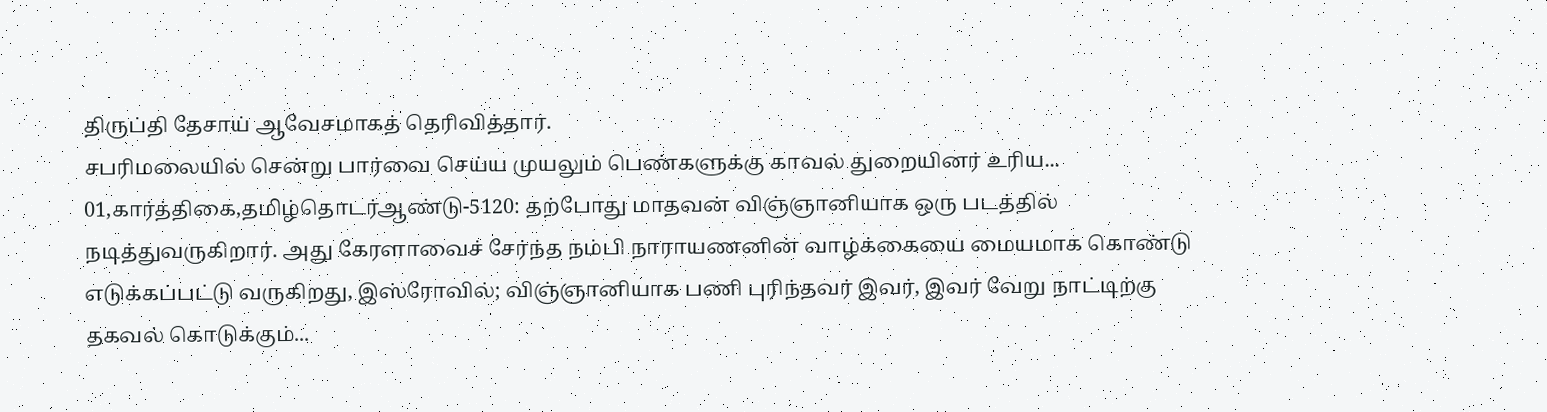திருப்தி தேசாய் ஆவேசமாகத் தெரிவித்தார்.
சபரிமலையில் சென்று பார்வை செய்ய முயலும் பெண்களுக்கு காவல் துறையினர் உரிய...
01,கார்த்திகை,தமிழ்தொடர்ஆண்டு-5120: தற்போது மாதவன் விஞ்ஞானியாக ஒரு படத்தில் நடித்துவருகிறார். அது கேரளாவைச் சேர்ந்த நம்பி நாராயணனின் வாழ்க்கையை மையமாக கொண்டு எடுக்கப்பட்டு வருகிறது, இஸ்ரோவில்; விஞ்ஞானியாக பணி புரிந்தவர் இவர், இவர் வேறு நாட்டிற்கு தகவல் கொடுக்கும்...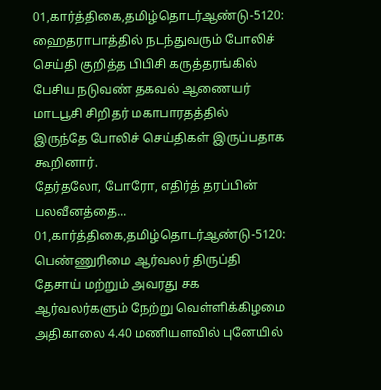01,கார்த்திகை,தமிழ்தொடர்ஆண்டு-5120: ஹைதராபாத்தில் நடந்துவரும் போலிச் செய்தி குறித்த பிபிசி கருத்தரங்கில் பேசிய நடுவண் தகவல் ஆணையர் மாடபூசி சிறிதர் மகாபாரதத்தில் இருந்தே போலிச் செய்திகள் இருப்பதாக கூறினார்.
தேர்தலோ, போரோ, எதிர்த் தரப்பின் பலவீனத்தை...
01,கார்த்திகை,தமிழ்தொடர்ஆண்டு-5120: பெண்ணுரிமை ஆர்வலர் திருப்தி தேசாய் மற்றும் அவரது சக ஆர்வலர்களும் நேற்று வெள்ளிக்கிழமை அதிகாலை 4.40 மணியளவில் புனேயில்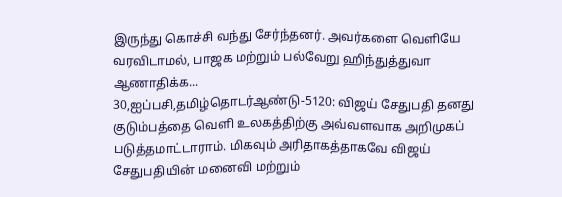இருந்து கொச்சி வந்து சேர்ந்தனர். அவர்களை வெளியே வரவிடாமல், பாஜக மற்றும் பல்வேறு ஹிந்துத்துவா ஆணாதிக்க...
30,ஐப்பசி,தமிழ்தொடர்ஆண்டு-5120: விஜய் சேதுபதி தனது குடும்பத்தை வெளி உலகத்திற்கு அவ்வளவாக அறிமுகப் படுத்தமாட்டாராம். மிகவும் அரிதாகத்தாகவே விஜய் சேதுபதியின் மனைவி மற்றும்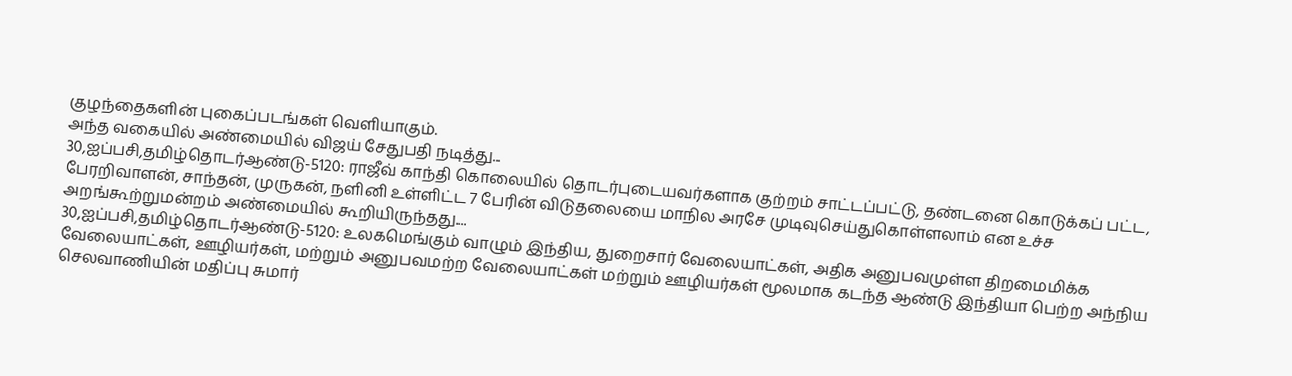குழந்தைகளின் புகைப்படங்கள் வெளியாகும்.
அந்த வகையில் அண்மையில் விஜய் சேதுபதி நடித்து...
30,ஐப்பசி,தமிழ்தொடர்ஆண்டு-5120: ராஜீவ் காந்தி கொலையில் தொடர்புடையவர்களாக குற்றம் சாட்டப்பட்டு, தண்டனை கொடுக்கப் பட்ட, பேரறிவாளன், சாந்தன், முருகன், நளினி உள்ளிட்ட 7 பேரின் விடுதலையை மாநில அரசே முடிவுசெய்துகொள்ளலாம் என உச்ச அறங்கூற்றுமன்றம் அண்மையில் கூறியிருந்தது....
30,ஐப்பசி,தமிழ்தொடர்ஆண்டு-5120: உலகமெங்கும் வாழும் இந்திய, துறைசார் வேலையாட்கள், அதிக அனுபவமுள்ள திறமைமிக்க வேலையாட்கள், ஊழியர்கள், மற்றும் அனுபவமற்ற வேலையாட்கள் மற்றும் ஊழியர்கள் மூலமாக கடந்த ஆண்டு இந்தியா பெற்ற அந்நிய செலவாணியின் மதிப்பு சுமார்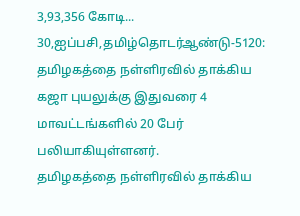3,93,356 கோடி...
30,ஐப்பசி,தமிழ்தொடர்ஆண்டு-5120: தமிழகத்தை நள்ளிரவில் தாக்கிய கஜா புயலுக்கு இதுவரை 4 மாவட்டங்களில் 20 பேர் பலியாகியுள்ளனர்.
தமிழகத்தை நள்ளிரவில் தாக்கிய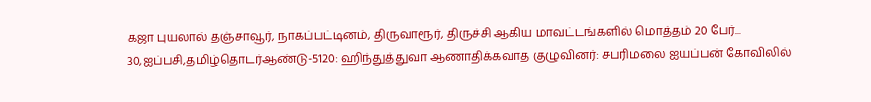கஜா புயலால் தஞ்சாவூர், நாகப்பட்டினம், திருவாரூர், திருச்சி ஆகிய மாவட்டங்களில் மொத்தம் 20 பேர்...
30,ஐப்பசி,தமிழ்தொடர்ஆண்டு-5120: ஹிந்துத்துவா ஆணாதிக்கவாத குழுவினர்: சபரிமலை ஐயப்பன் கோவிலில்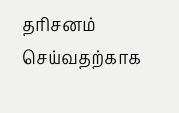தரிசனம் செய்வதற்காக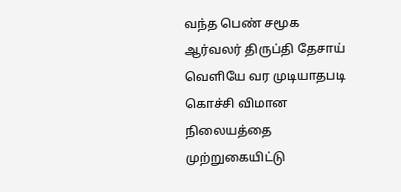வந்த பெண் சமூக ஆர்வலர் திருப்தி தேசாய் வெளியே வர முடியாதபடி கொச்சி விமான நிலையத்தை முற்றுகையிட்டு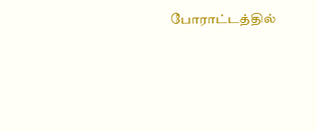போராட்டத்தில்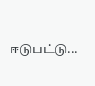ஈடுபட்டு...